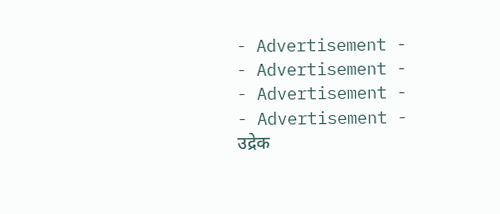- Advertisement -
- Advertisement -
- Advertisement -
- Advertisement -
उद्रेक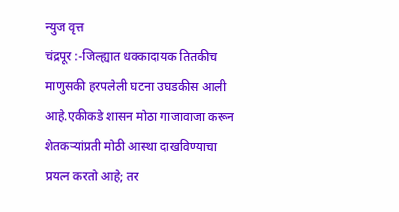न्युज वृत्त
चंद्रपूर :-जिल्ह्यात धक्कादायक तितकीच माणुसकी हरपलेली घटना उघडकीस आली आहे.एकीकडे शासन मोठा गाजावाजा करून शेतकऱ्यांप्रती मोठी आस्था दाखविण्याचा प्रयत्न करतो आहे; तर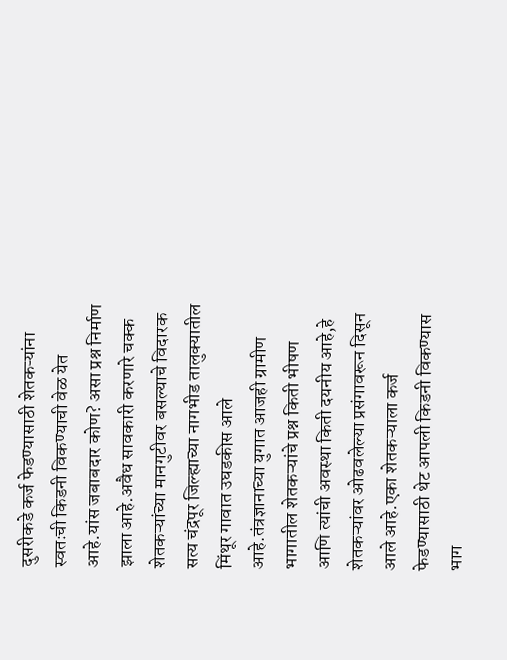दुसरीकडे कर्ज फेडण्यासाठी शेतकऱ्यांना स्वतःची किडनी विकण्याची वेळ येत आहे.यांस जबाबदार कोण? असा प्रश्न निर्माण झाला आहे.अवैध सावकारी करणारे चक्क शेतकऱ्यांच्या मानगुटीवर बसल्याचे विदारक सत्य चंद्रपूर जिल्ह्याच्या नागभीड तालुक्यातील मिंथूर गावात उघडकीस आले आहे.तंत्रज्ञानाच्या युगात आजही ग्रामीण भागातील शेतकऱ्यांचे प्रश्न किती भीषण आणि त्यांची अवस्था किती दयनीय आहे,हे शेतकऱ्यांवर ओढवलेल्या प्रसंगावरून दिसून आले आहे.एका शेतकऱ्याला कर्ज फेडण्यासाठी थेट आपली किडनी विकण्यास भाग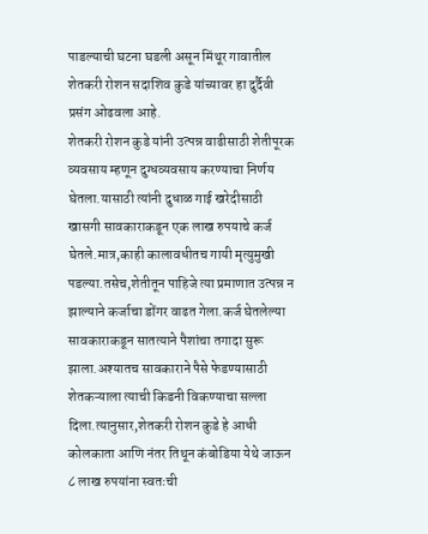पाडल्याची घटना घडली असून मिंथूर गावातील शेतकरी रोशन सदाशिव कुडे यांच्यावर हा दुर्दैवी प्रसंग ओढवला आहे.
शेतकरी रोशन कुडे यांनी उत्पन्न वाढीसाठी शेतीपूरक व्यवसाय म्हणून दुग्धव्यवसाय करण्याचा निर्णय घेतला.यासाठी त्यांनी दुधाळ गाई खरेदीसाठी खासगी सावकाराकडून एक लाख रुपयाचे कर्ज घेतले.मात्र,काही कालावधीतच गायी मृत्युमुखी पडल्या.तसेच,शेतीतून पाहिजे त्या प्रमाणात उत्पन्न न झाल्याने कर्जाचा डोंगर वाढत गेला.कर्ज घेतलेल्या सावकाराकडून सातत्याने पैशांचा तगादा सुरू झाला.अश्यातच सावकाराने पैसे फेडण्यासाठी शेतकऱ्याला त्याची किडनी विकण्याचा सल्ला दिला.त्यानुसार,शेतकरी रोशन कुडे हे आधी कोलकाता आणि नंतर तिथून कंबोडिया येथे जाऊन ८ लाख रुपयांना स्वतःची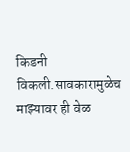किडनी विकली.सावकारामुळेच माझ्यावर ही वेळ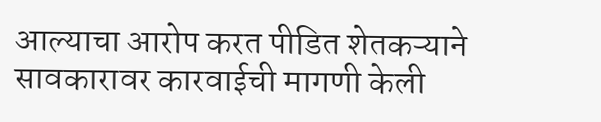आल्याचा आरोप करत पीडित शेतकऱ्याने सावकारावर कारवाईची मागणी केली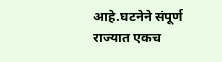आहे.घटनेने संपूर्ण राज्यात एकच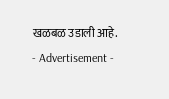खळबळ उडाली आहे.
- Advertisement -